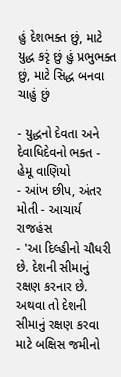હું દેશભક્ત છું, માટે યુદ્ધ કરૃં છું હું પ્રભુભક્ત છું, માટે સિદ્ધ બનવા ચાહું છું

- યુદ્ધનો દેવતા અને દેવાધિદેવનો ભક્ત - હેમૂ વાણિયો
- આંખ છીપ, અંતર મોતી - આચાર્ય રાજહંસ
- 'આ દિલ્હીનો ચૌધરી છે. દેશની સીમાનું રક્ષણ કરનાર છે. અથવા તો દેશની સીમાનું રક્ષણ કરવા માટે બક્ષિસ જમીનો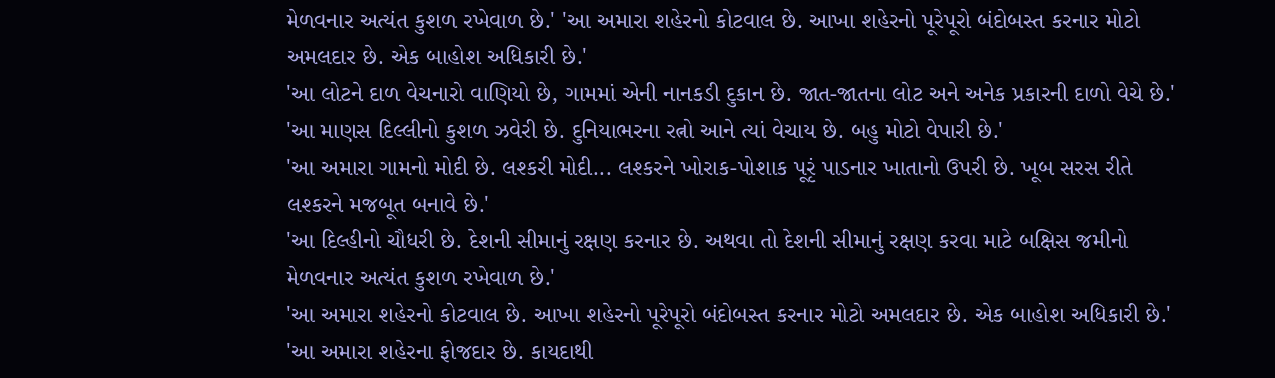મેળવનાર અત્યંત કુશળ રખેવાળ છે.' 'આ અમારા શહેરનો કોટવાલ છે. આખા શહેરનો પૂરેપૂરો બંદોબસ્ત કરનાર મોટો અમલદાર છે. એક બાહોશ અધિકારી છે.'
'આ લોટને દાળ વેચનારો વાણિયો છે, ગામમાં એની નાનકડી દુકાન છે. જાત-જાતના લોટ અને અનેક પ્રકારની દાળો વેચે છે.'
'આ માણસ દિલ્લીનો કુશળ ઝવેરી છે. દુનિયાભરના રત્નો આને ત્યાં વેચાય છે. બહુ મોટો વેપારી છે.'
'આ અમારા ગામનો મોદી છે. લશ્કરી મોદી... લશ્કરને ખોરાક-પોશાક પૂરૃં પાડનાર ખાતાનો ઉપરી છે. ખૂબ સરસ રીતે લશ્કરને મજબૂત બનાવે છે.'
'આ દિલ્હીનો ચૌધરી છે. દેશની સીમાનું રક્ષણ કરનાર છે. અથવા તો દેશની સીમાનું રક્ષણ કરવા માટે બક્ષિસ જમીનો મેળવનાર અત્યંત કુશળ રખેવાળ છે.'
'આ અમારા શહેરનો કોટવાલ છે. આખા શહેરનો પૂરેપૂરો બંદોબસ્ત કરનાર મોટો અમલદાર છે. એક બાહોશ અધિકારી છે.'
'આ અમારા શહેરના ફોજદાર છે. કાયદાથી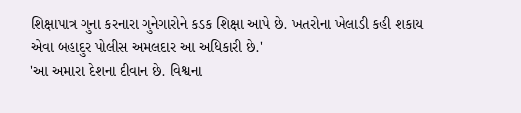શિક્ષાપાત્ર ગુના કરનારા ગુનેગારોને કડક શિક્ષા આપે છે. ખતરોના ખેલાડી કહી શકાય એવા બહાદુર પોલીસ અમલદાર આ અધિકારી છે.'
'આ અમારા દેશના દીવાન છે. વિશ્વના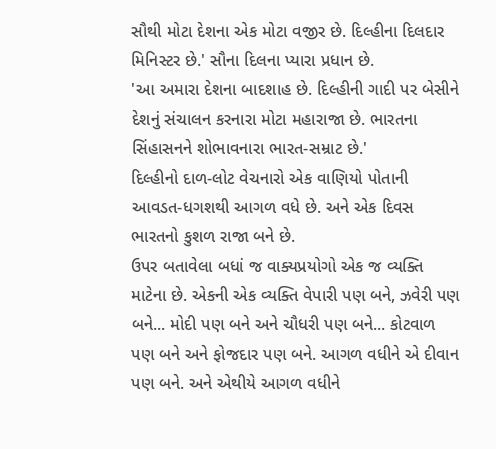સૌથી મોટા દેશના એક મોટા વજીર છે. દિલ્હીના દિલદાર મિનિસ્ટર છે.' સૌના દિલના પ્યારા પ્રધાન છે.
'આ અમારા દેશના બાદશાહ છે. દિલ્હીની ગાદી પર બેસીને દેશનું સંચાલન કરનારા મોટા મહારાજા છે. ભારતના સિંહાસનને શોભાવનારા ભારત-સમ્રાટ છે.'
દિલ્હીનો દાળ-લોટ વેચનારો એક વાણિયો પોતાની આવડત-ધગશથી આગળ વધે છે. અને એક દિવસ ભારતનો કુશળ રાજા બને છે.
ઉપર બતાવેલા બધાં જ વાક્યપ્રયોગો એક જ વ્યક્તિ માટેના છે. એકની એક વ્યક્તિ વેપારી પણ બને, ઝવેરી પણ બને... મોદી પણ બને અને ચૌધરી પણ બને... કોટવાળ પણ બને અને ફોજદાર પણ બને. આગળ વધીને એ દીવાન પણ બને. અને એથીયે આગળ વધીને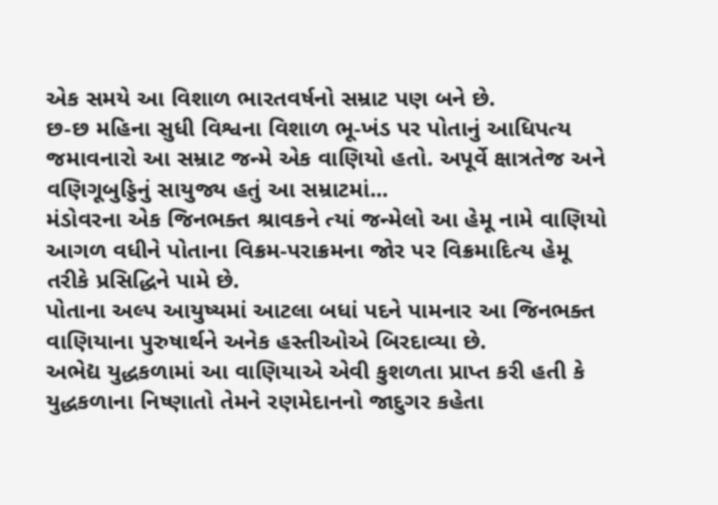એક સમયે આ વિશાળ ભારતવર્ષનો સમ્રાટ પણ બને છે.
છ-છ મહિના સુધી વિશ્વના વિશાળ ભૂ-ખંડ પર પોતાનું આધિપત્ય જમાવનારો આ સમ્રાટ જન્મે એક વાણિયો હતો. અપૂર્વે ક્ષાત્રતેજ અને વણિગૂબુડ્ડિનું સાયુજ્ય હતું આ સમ્રાટમાં...
મંડોવરના એક જિનભક્ત શ્રાવકને ત્યાં જન્મેલો આ હેમૂ નામે વાણિયો આગળ વધીને પોતાના વિક્રમ-પરાક્રમના જોર પર વિક્રમાદિત્ય હેમૂ તરીકે પ્રસિદ્ધિને પામે છે.
પોતાના અલ્પ આયુષ્યમાં આટલા બધાં પદને પામનાર આ જિનભક્ત વાણિયાના પુરુષાર્થને અનેક હસ્તીઓએ બિરદાવ્યા છે.
અભેદ્ય યુદ્ધકળામાં આ વાણિયાએ એવી કુશળતા પ્રાપ્ત કરી હતી કે યુદ્ધકળાના નિષ્ણાતો તેમને રણમેદાનનો જાદુગર કહેતા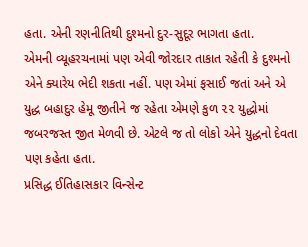હતા. એની રણનીતિથી દુશ્મનો દુર-સુદૂર ભાગતા હતા.
એમની વ્યૂહરચનામાં પણ એવી જોરદાર તાકાત રહેતી કે દુશ્મનો એને ક્યારેય ભેદી શકતા નહીં. પણ એમાં ફસાઈ જતાં અને એ યુદ્ધ બહાદુર હેમૂ જીતીને જ રહેતા એમણે કુળ ૨૨ યુદ્ધોમાં જબરજસ્ત જીત મેળવી છે. એટલે જ તો લોકો એને યુદ્ધનો દેવતા પણ કહેતા હતા.
પ્રસિદ્ધ ઈતિહાસકાર વિન્સેન્ટ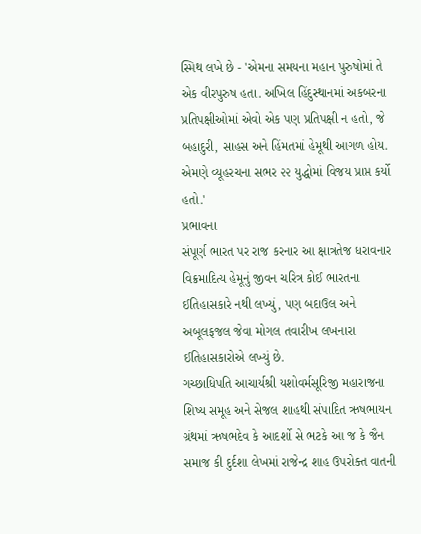સ્મિથ લખે છે - 'એમના સમયના મહાન પુરુષોમાં તે એક વીરપુરુષ હતા. અખિલ હિંદુસ્થાનમાં અકબરના પ્રતિપક્ષીઓમાં એવો એક પણ પ્રતિપક્ષી ન હતો, જે બહાદુરી, સાહસ અને હિંમતમાં હેમૂથી આગળ હોય. એમણે વ્યૂહરચના સભર ૨૨ યુદ્ધોમાં વિજય પ્રાપ્ત કર્યો હતો.'
પ્રભાવના
સંપૂર્ણ ભારત પર રાજ કરનાર આ ક્ષાત્રતેજ ધરાવનાર વિક્રમાદિત્ય હેમૂનું જીવન ચરિત્ર કોઈ ભારતના ઈતિહાસકારે નથી લખ્યું, પણ બદાઉલ અને અબૂલફજલ જેવા મોગલ તવારીખ લખનારા ઈતિહાસકારોએ લખ્યું છે.
ગચ્છાધિપતિ આચાર્યશ્રી યશોવર્મસૂરિજી મહારાજના શિષ્ય સમૂહ અને સેજલ શાહથી સંપાદિત ઋષભાયન ગ્રંથમાં ઋષભદેવ કે આદર્શો સે ભટકે આ જ કે જૈન સમાજ કી દુર્દશા લેખમાં રાજેન્દ્ર શાહ ઉપરોક્ત વાતની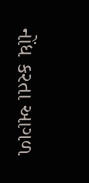નોંધ કરતા આગળ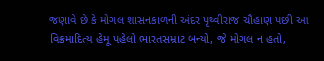જણાવે છે કે મોગલ શાસનકાળની અંદર પૃથ્વીરાજ ચૌહાણ પછી આ વિક્રમાદિત્ય હેમૂ પહેલો ભારતસમ્રાટ બન્યો, જે મોગલ ન હતો,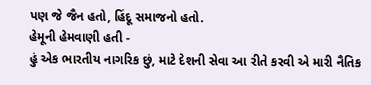પણ જે જૈન હતો, હિંદૂ સમાજનો હતો.
હેમૂની હેમવાણી હતી -
હું એક ભારતીય નાગરિક છું, માટે દેશની સેવા આ રીતે કરવી એ મારી નૈતિક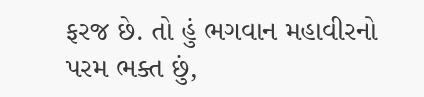ફરજ છે. તો હું ભગવાન મહાવીરનો પરમ ભક્ત છું,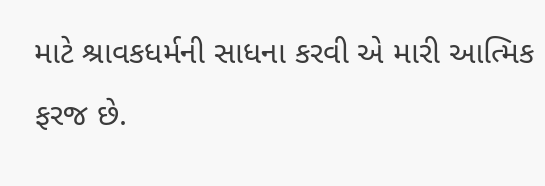માટે શ્રાવકધર્મની સાધના કરવી એ મારી આત્મિક ફરજ છે.